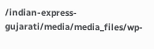/indian-express-gujarati/media/media_files/wp-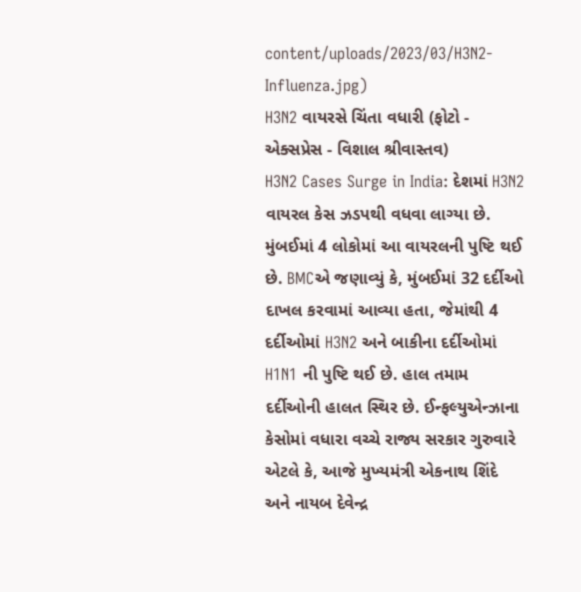content/uploads/2023/03/H3N2-Influenza.jpg)
H3N2 વાયરસે ચિંતા વધારી (ફોટો - એક્સપ્રેસ - વિશાલ શ્રીવાસ્તવ)
H3N2 Cases Surge in India: દેશમાં H3N2 વાયરલ કેસ ઝડપથી વધવા લાગ્યા છે. મુંબઈમાં 4 લોકોમાં આ વાયરલની પુષ્ટિ થઈ છે. BMCએ જણાવ્યું કે, મુંબઈમાં 32 દર્દીઓ દાખલ કરવામાં આવ્યા હતા, જેમાંથી 4 દર્દીઓમાં H3N2 અને બાકીના દર્દીઓમાં H1N1 ની પુષ્ટિ થઈ છે. હાલ તમામ દર્દીઓની હાલત સ્થિર છે. ઈન્ફલ્યુએન્ઝાના કેસોમાં વધારા વચ્ચે રાજ્ય સરકાર ગુરુવારે એટલે કે, આજે મુખ્યમંત્રી એકનાથ શિંદે અને નાયબ દેવેન્દ્ર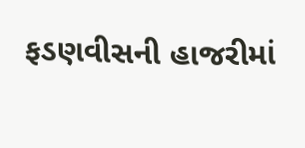ફડણવીસની હાજરીમાં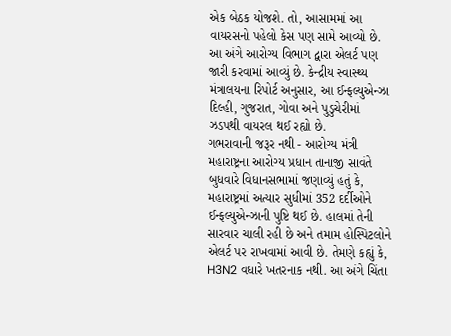એક બેઠક યોજશે. તો, આસામમાં આ વાયરસનો પહેલો કેસ પણ સામે આવ્યો છે. આ અંગે આરોગ્ય વિભાગ દ્વારા એલર્ટ પણ જારી કરવામાં આવ્યું છે. કેન્દ્રીય સ્વાસ્થ્ય મંત્રાલયના રિપોર્ટ અનુસાર, આ ઈન્ફલ્યુએન્ઝા દિલ્હી, ગુજરાત, ગોવા અને પુડુચેરીમાં ઝડપથી વાયરલ થઈ રહ્યો છે.
ગભરાવાની જરૂર નથી - આરોગ્ય મંત્રી
મહારાષ્ટ્રના આરોગ્ય પ્રધાન તાનાજી સાવંતે બુધવારે વિધાનસભામાં જણાવ્યું હતું કે, મહારાષ્ટ્રમાં અત્યાર સુધીમાં 352 દર્દીઓને ઈન્ફલ્યુએન્ઝાની પુષ્ટિ થઈ છે. હાલમાં તેની સારવાર ચાલી રહી છે અને તમામ હોસ્પિટલોને એલર્ટ પર રાખવામાં આવી છે. તેમણે કહ્યું કે, H3N2 વધારે ખતરનાક નથી. આ અંગે ચિંતા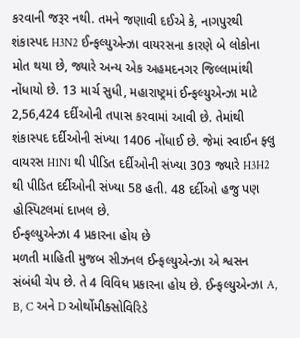કરવાની જરૂર નથી. તમને જણાવી દઈએ કે, નાગપુરથી શંકાસ્પદ H3N2 ઈન્ફલ્યુએન્ઝા વાયરસના કારણે બે લોકોના મોત થયા છે, જ્યારે અન્ય એક અહમદનગર જિલ્લામાંથી નોંધાયો છે. 13 માર્ચ સુધી, મહારાષ્ટ્રમાં ઈન્ફલ્યુએન્ઝા માટે 2,56,424 દર્દીઓની તપાસ કરવામાં આવી છે. તેમાંથી શંકાસ્પદ દર્દીઓની સંખ્યા 1406 નોંધાઈ છે. જેમાં સ્વાઈન ફ્લુ વાયરસ H1N1 થી પીડિત દર્દીઓની સંખ્યા 303 જ્યારે H3H2 થી પીડિત દર્દીઓની સંખ્યા 58 હતી. 48 દર્દીઓ હજુ પણ હોસ્પિટલમાં દાખલ છે.
ઈન્ફલ્યુએન્ઝા 4 પ્રકારના હોય છે
મળતી માહિતી મુજબ સીઝનલ ઈન્ફલ્યુએન્ઝા એ શ્વસન સંબંધી ચેપ છે. તે 4 વિવિધ પ્રકારના હોય છે. ઈન્ફલ્યુએન્ઝા A, B, C અને D ઓર્થોમીક્સોવિરિડે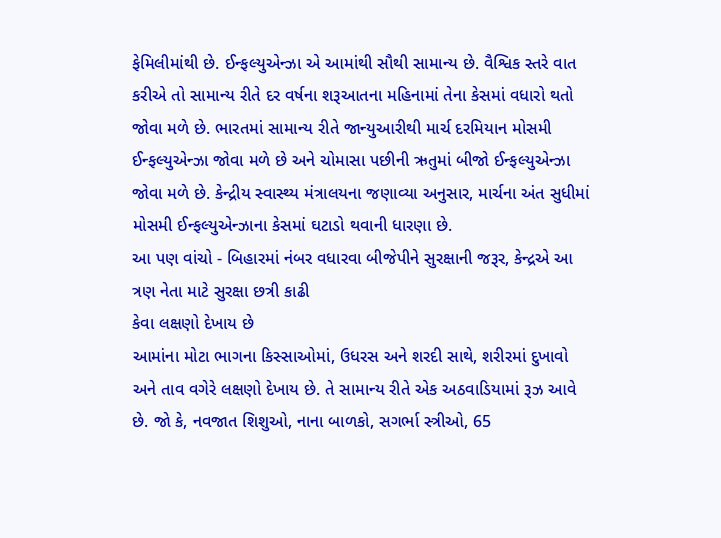ફેમિલીમાંથી છે. ઈન્ફલ્યુએન્ઝા એ આમાંથી સૌથી સામાન્ય છે. વૈશ્વિક સ્તરે વાત કરીએ તો સામાન્ય રીતે દર વર્ષના શરૂઆતના મહિનામાં તેના કેસમાં વધારો થતો જોવા મળે છે. ભારતમાં સામાન્ય રીતે જાન્યુઆરીથી માર્ચ દરમિયાન મોસમી ઈન્ફલ્યુએન્ઝા જોવા મળે છે અને ચોમાસા પછીની ઋતુમાં બીજો ઈન્ફલ્યુએન્ઝા જોવા મળે છે. કેન્દ્રીય સ્વાસ્થ્ય મંત્રાલયના જણાવ્યા અનુસાર, માર્ચના અંત સુધીમાં મોસમી ઈન્ફલ્યુએન્ઝાના કેસમાં ઘટાડો થવાની ધારણા છે.
આ પણ વાંચો - બિહારમાં નંબર વધારવા બીજેપીને સુરક્ષાની જરૂર, કેન્દ્રએ આ ત્રણ નેતા માટે સુરક્ષા છત્રી કાઢી
કેવા લક્ષણો દેખાય છે
આમાંના મોટા ભાગના કિસ્સાઓમાં, ઉધરસ અને શરદી સાથે, શરીરમાં દુખાવો અને તાવ વગેરે લક્ષણો દેખાય છે. તે સામાન્ય રીતે એક અઠવાડિયામાં રૂઝ આવે છે. જો કે, નવજાત શિશુઓ, નાના બાળકો, સગર્ભા સ્ત્રીઓ, 65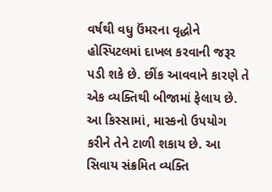વર્ષથી વધુ ઉંમરના વૃદ્ધોને હોસ્પિટલમાં દાખલ કરવાની જરૂર પડી શકે છે. છીંક આવવાને કારણે તે એક વ્યક્તિથી બીજામાં ફેલાય છે. આ કિસ્સામાં, માસ્કનો ઉપયોગ કરીને તેને ટાળી શકાય છે. આ સિવાય સંક્રમિત વ્યક્તિ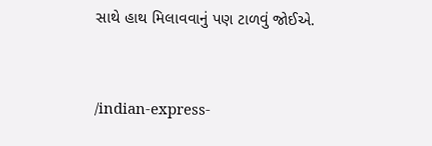સાથે હાથ મિલાવવાનું પણ ટાળવું જોઈએ.


/indian-express-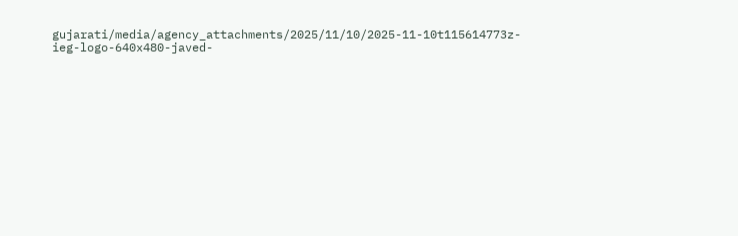gujarati/media/agency_attachments/2025/11/10/2025-11-10t115614773z-ieg-logo-640x480-javed-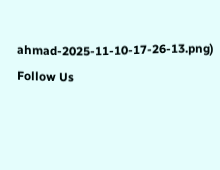ahmad-2025-11-10-17-26-13.png)
Follow Us